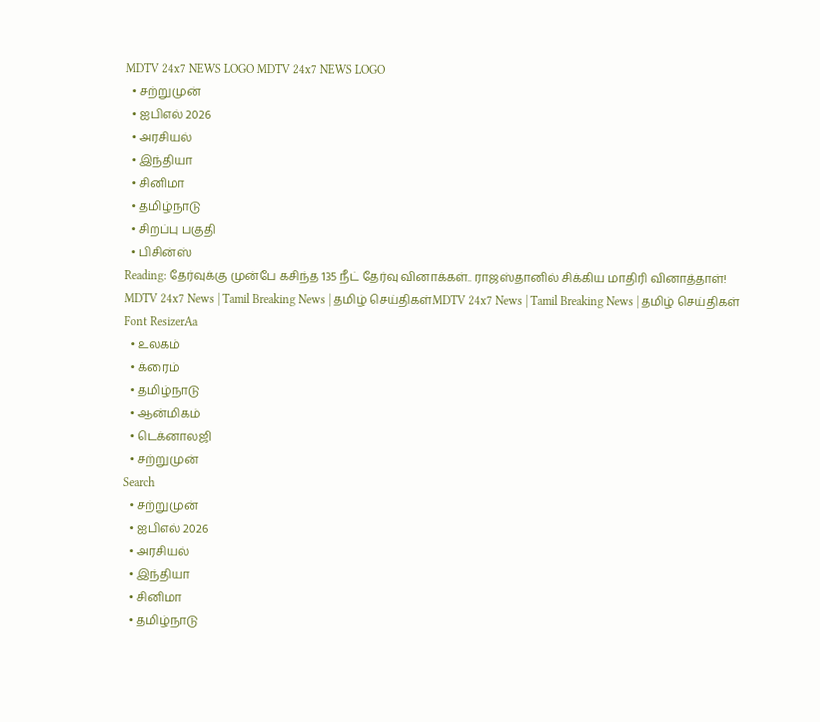MDTV 24x7 NEWS LOGO MDTV 24x7 NEWS LOGO
  • சற்றுமுன்
  • ஐபிஎல் 2026
  • அரசியல்
  • இந்தியா
  • சினிமா
  • தமிழ்நாடு
  • சிறப்பு பகுதி
  • பிசின்ஸ்
Reading: தேர்வுக்கு முன்பே கசிந்த 135 நீட் தேர்வு வினாக்கள்.. ராஜஸ்தானில் சிக்கிய மாதிரி வினாத்தாள்!
MDTV 24x7 News | Tamil Breaking News | தமிழ் செய்திகள்MDTV 24x7 News | Tamil Breaking News | தமிழ் செய்திகள்
Font ResizerAa
  • உலகம்
  • க்ரைம்
  • தமிழ்நாடு
  • ஆன்மிகம்
  • டெக்னாலஜி
  • சற்றுமுன்
Search
  • சற்றுமுன்
  • ஐபிஎல் 2026
  • அரசியல்
  • இந்தியா
  • சினிமா
  • தமிழ்நாடு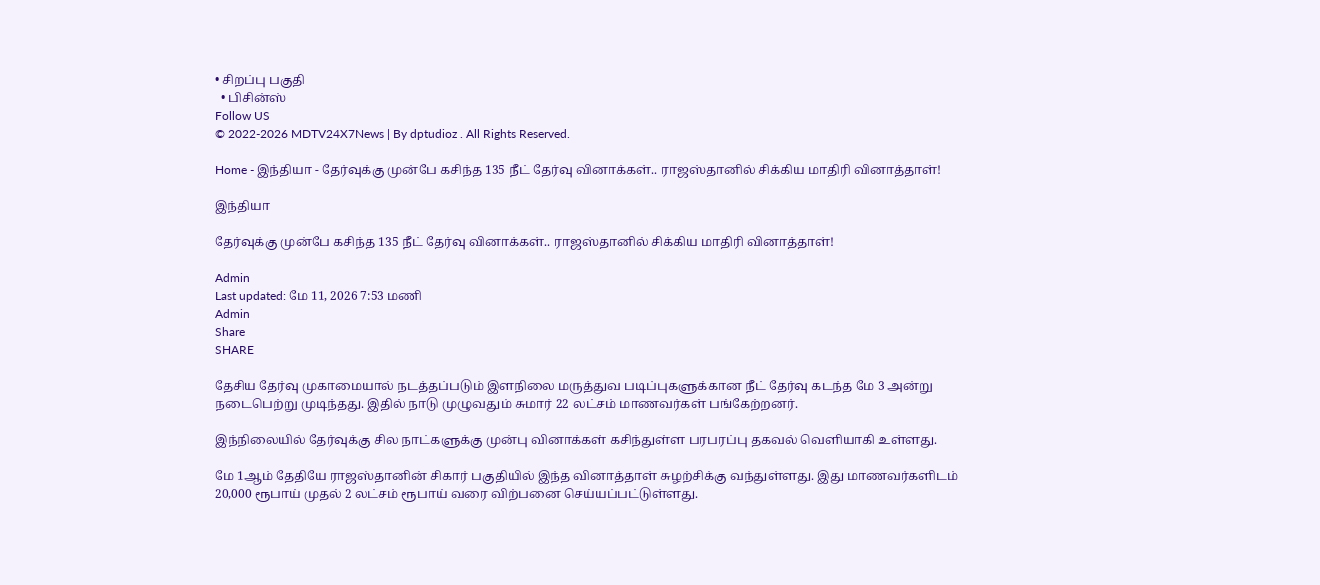• சிறப்பு பகுதி
  • பிசின்ஸ்
Follow US
© 2022-2026 MDTV24X7News | By dptudioz . All Rights Reserved.

Home - இந்தியா - தேர்வுக்கு முன்பே கசிந்த 135 நீட் தேர்வு வினாக்கள்.. ராஜஸ்தானில் சிக்கிய மாதிரி வினாத்தாள்!

இந்தியா

தேர்வுக்கு முன்பே கசிந்த 135 நீட் தேர்வு வினாக்கள்.. ராஜஸ்தானில் சிக்கிய மாதிரி வினாத்தாள்!

Admin
Last updated: மே 11, 2026 7:53 மணி
Admin
Share
SHARE

தேசிய தேர்வு முகாமையால் நடத்தப்படும் இளநிலை மருத்துவ படிப்புகளுக்கான நீட் தேர்வு கடந்த மே 3 அன்று நடைபெற்று முடிந்தது. இதில் நாடு முழுவதும் சுமார் 22 லட்சம் மாணவர்கள் பங்கேற்றனர்.

இந்நிலையில் தேர்வுக்கு சில நாட்களுக்கு முன்பு வினாக்கள் கசிந்துள்ள பரபரப்பு தகவல் வெளியாகி உள்ளது.

மே 1ஆம் தேதியே ராஜஸ்தானின் சிகார் பகுதியில் இந்த வினாத்தாள் சுழற்சிக்கு வந்துள்ளது. இது மாணவர்களிடம் 20,000 ரூபாய் முதல் 2 லட்சம் ரூபாய் வரை விற்பனை செய்யப்பட்டுள்ளது.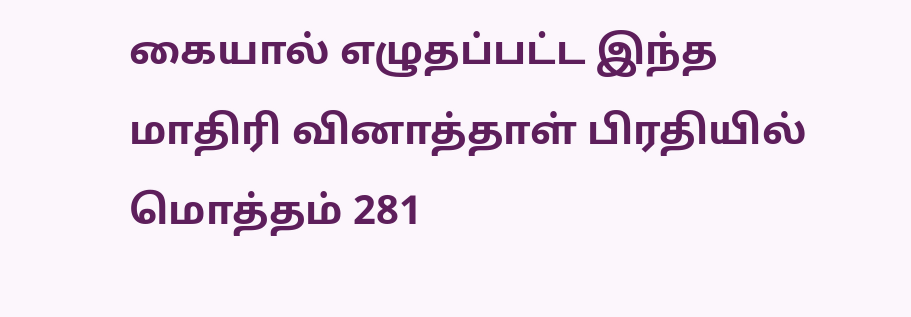கையால் எழுதப்பட்ட இந்த மாதிரி வினாத்தாள் பிரதியில் மொத்தம் 281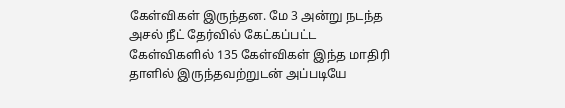கேள்விகள் இருந்தன. மே 3 அன்று நடந்த அசல் நீட் தேர்வில் கேட்கப்பட்ட கேள்விகளில் 135 கேள்விகள் இந்த மாதிரி தாளில் இருந்தவற்றுடன் அப்படியே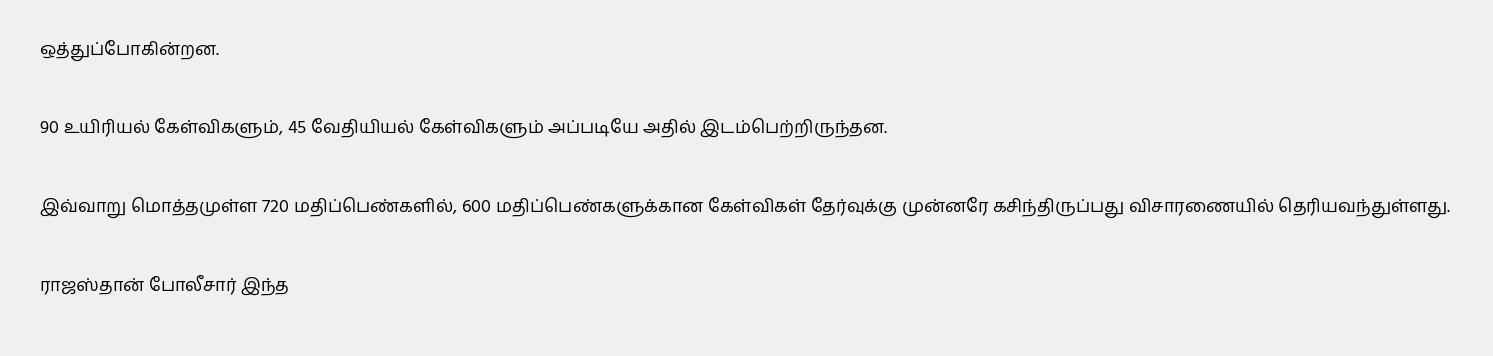ஒத்துப்போகின்றன.

90 உயிரியல் கேள்விகளும், 45 வேதியியல் கேள்விகளும் அப்படியே அதில் இடம்பெற்றிருந்தன.

இவ்வாறு மொத்தமுள்ள 720 மதிப்பெண்களில், 600 மதிப்பெண்களுக்கான கேள்விகள் தேர்வுக்கு முன்னரே கசிந்திருப்பது விசாரணையில் தெரியவந்துள்ளது.

ராஜஸ்தான் போலீசார் இந்த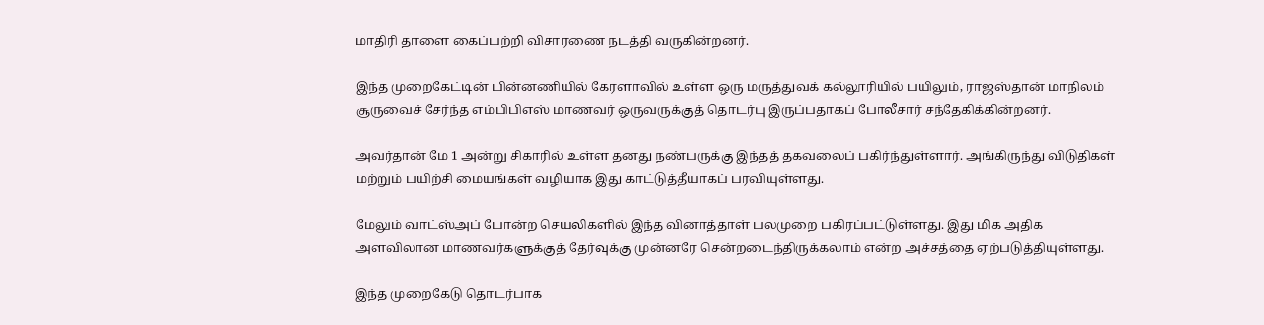மாதிரி தாளை கைப்பற்றி விசாரணை நடத்தி வருகின்றனர்.

இந்த முறைகேட்டின் பின்னணியில் கேரளாவில் உள்ள ஒரு மருத்துவக் கல்லூரியில் பயிலும், ராஜஸ்தான் மாநிலம் சூருவைச் சேர்ந்த எம்பிபிஎஸ் மாணவர் ஒருவருக்குத் தொடர்பு இருப்பதாகப் போலீசார் சந்தேகிக்கின்றனர்.

அவர்தான் மே 1 அன்று சிகாரில் உள்ள தனது நண்பருக்கு இந்தத் தகவலைப் பகிர்ந்துள்ளார். அங்கிருந்து விடுதிகள் மற்றும் பயிற்சி மையங்கள் வழியாக இது காட்டுத்தீயாகப் பரவியுள்ளது.

மேலும் வாட்ஸ்அப் போன்ற செயலிகளில் இந்த வினாத்தாள் பலமுறை பகிரப்பட்டுள்ளது. இது மிக அதிக அளவிலான மாணவர்களுக்குத் தேர்வுக்கு முன்னரே சென்றடைந்திருக்கலாம் என்ற அச்சத்தை ஏற்படுத்தியுள்ளது.

இந்த முறைகேடு தொடர்பாக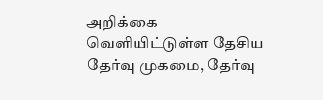அறிக்கை வெளியிட்டுள்ள தேசிய தேர்வு முகமை, தேர்வு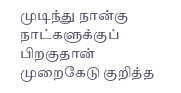முடிந்து நான்கு நாட்களுக்குப் பிறகுதான் முறைகேடு குறித்த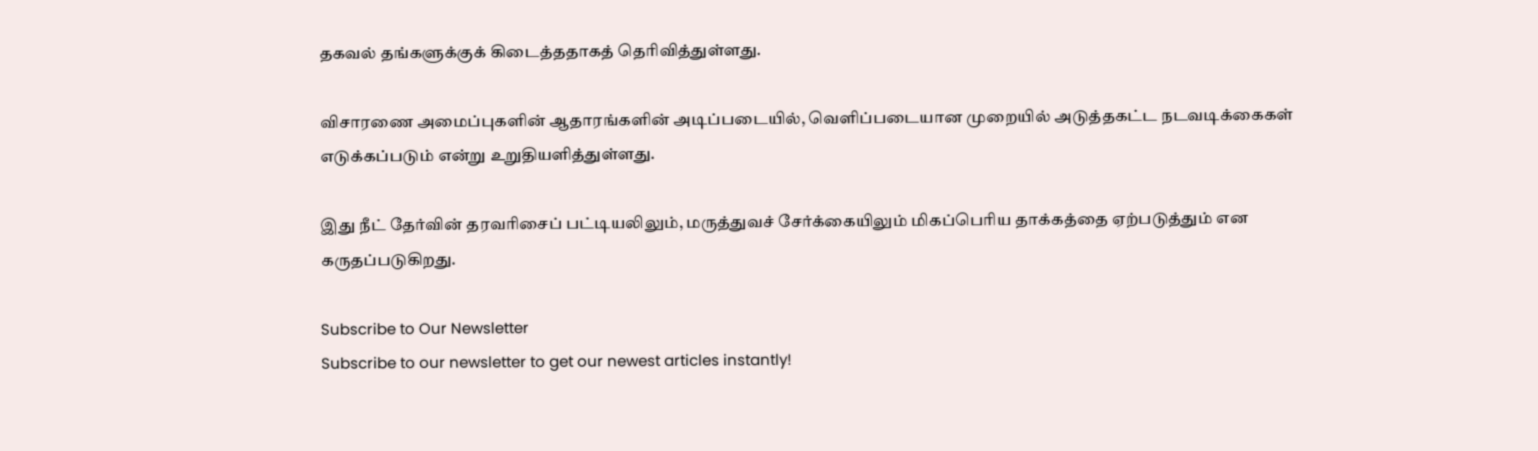தகவல் தங்களுக்குக் கிடைத்ததாகத் தெரிவித்துள்ளது.

விசாரணை அமைப்புகளின் ஆதாரங்களின் அடிப்படையில், வெளிப்படையான முறையில் அடுத்தகட்ட நடவடிக்கைகள் எடுக்கப்படும் என்று உறுதியளித்துள்ளது.

இது நீட் தேர்வின் தரவரிசைப் பட்டியலிலும், மருத்துவச் சேர்க்கையிலும் மிகப்பெரிய தாக்கத்தை ஏற்படுத்தும் என கருதப்படுகிறது.

Subscribe to Our Newsletter
Subscribe to our newsletter to get our newest articles instantly!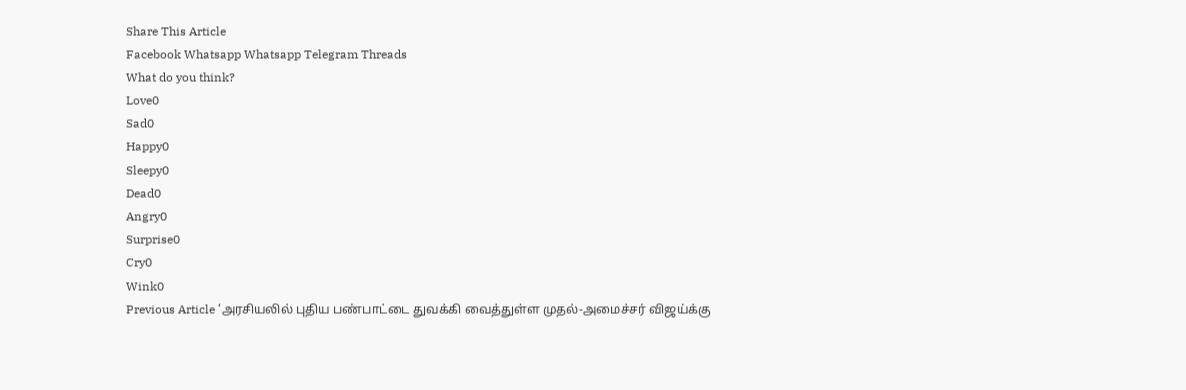Share This Article
Facebook Whatsapp Whatsapp Telegram Threads
What do you think?
Love0
Sad0
Happy0
Sleepy0
Dead0
Angry0
Surprise0
Cry0
Wink0
Previous Article ‘அரசியலில் புதிய பண்பாட்டை துவக்கி வைத்துள்ள முதல்-அமைச்சர் விஜய்க்கு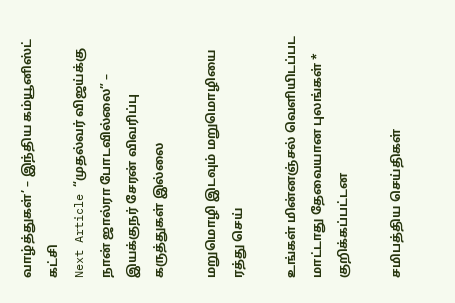வாழ்த்துகள்’ – இந்திய கம்யூனிஸ்ட் கட்சி
Next Article “முதல்வர் விஜய்க்கு நான் ஜால்ரா போடவில்லை” – இயக்குநர் சேரன் விவரிப்பு
கருத்துகள் இல்லை

மறுமொழி இடவும் மறுமொழியை ரத்து செய்

உங்கள் மின்னஞ்சல் வெளியிடப்பட மாட்டாது தேவையான புலங்கள் * குறிக்கப்பட்டன

சமிபத்திய செய்திகள்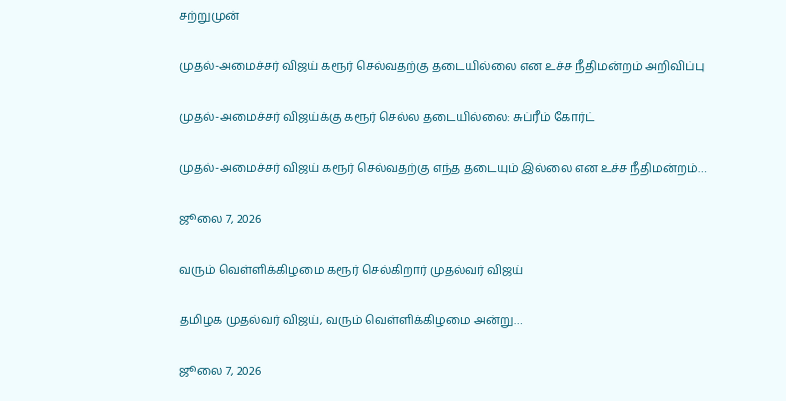சற்றுமுன்

முதல்-அமைச்சர் விஜய் கரூர் செல்வதற்கு தடையில்லை என உச்ச நீதிமன்றம் அறிவிப்பு

முதல்-அமைச்சர் விஜய்க்கு கரூர் செல்ல தடையில்லை: சுப்ரீம் கோர்ட்

முதல்-அமைச்சர் விஜய் கரூர் செல்வதற்கு எந்த தடையும் இல்லை என உச்ச நீதிமன்றம்…

ஜூலை 7, 2026

வரும் வெள்ளிக்கிழமை கரூர் செல்கிறார் முதல்வர் விஜய்

தமிழக முதல்வர் விஜய், வரும் வெள்ளிக்கிழமை அன்று…

ஜூலை 7, 2026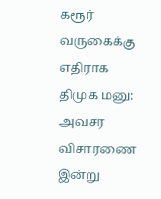கரூர் வருகைக்கு எதிராக திமுக மனு: அவசர விசாரணை இன்று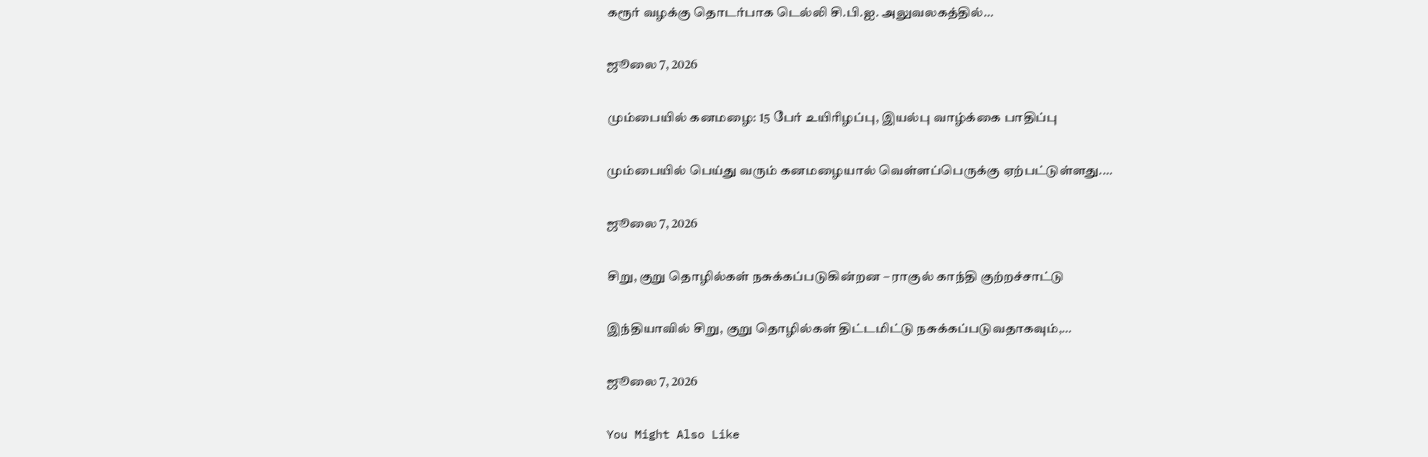கரூர் வழக்கு தொடர்பாக டெல்லி சி.பி.ஐ. அலுவலகத்தில்…

ஜூலை 7, 2026

மும்பையில் கனமழை: 15 பேர் உயிரிழப்பு, இயல்பு வாழ்க்கை பாதிப்பு

மும்பையில் பெய்து வரும் கனமழையால் வெள்ளப்பெருக்கு ஏற்பட்டுள்ளது.…

ஜூலை 7, 2026

சிறு, குறு தொழில்கள் நசுக்கப்படுகின்றன – ராகுல் காந்தி குற்றச்சாட்டு

இந்தியாவில் சிறு, குறு தொழில்கள் திட்டமிட்டு நசுக்கப்படுவதாகவும்,…

ஜூலை 7, 2026

You Might Also Like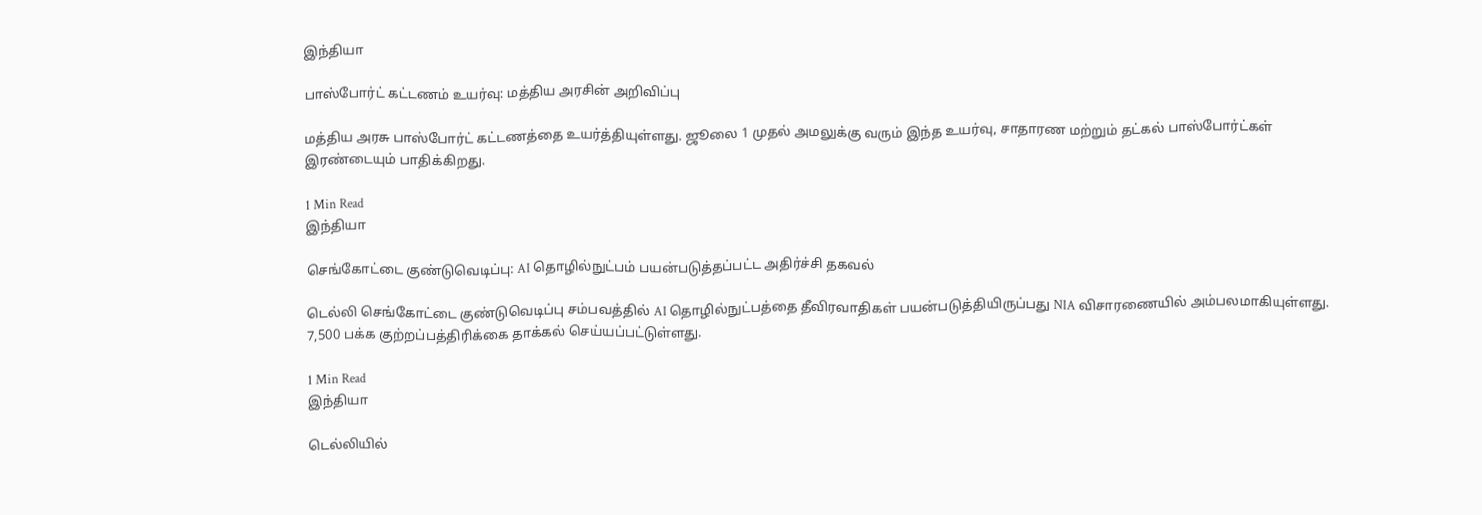இந்தியா

பாஸ்போர்ட் கட்டணம் உயர்வு: மத்திய அரசின் அறிவிப்பு

மத்திய அரசு பாஸ்போர்ட் கட்டணத்தை உயர்த்தியுள்ளது. ஜூலை 1 முதல் அமலுக்கு வரும் இந்த உயர்வு, சாதாரண மற்றும் தட்கல் பாஸ்போர்ட்கள் இரண்டையும் பாதிக்கிறது.

1 Min Read
இந்தியா

செங்கோட்டை குண்டுவெடிப்பு: AI தொழில்நுட்பம் பயன்படுத்தப்பட்ட அதிர்ச்சி தகவல்

டெல்லி செங்கோட்டை குண்டுவெடிப்பு சம்பவத்தில் AI தொழில்நுட்பத்தை தீவிரவாதிகள் பயன்படுத்தியிருப்பது NIA விசாரணையில் அம்பலமாகியுள்ளது. 7,500 பக்க குற்றப்பத்திரிக்கை தாக்கல் செய்யப்பட்டுள்ளது.

1 Min Read
இந்தியா

டெல்லியில்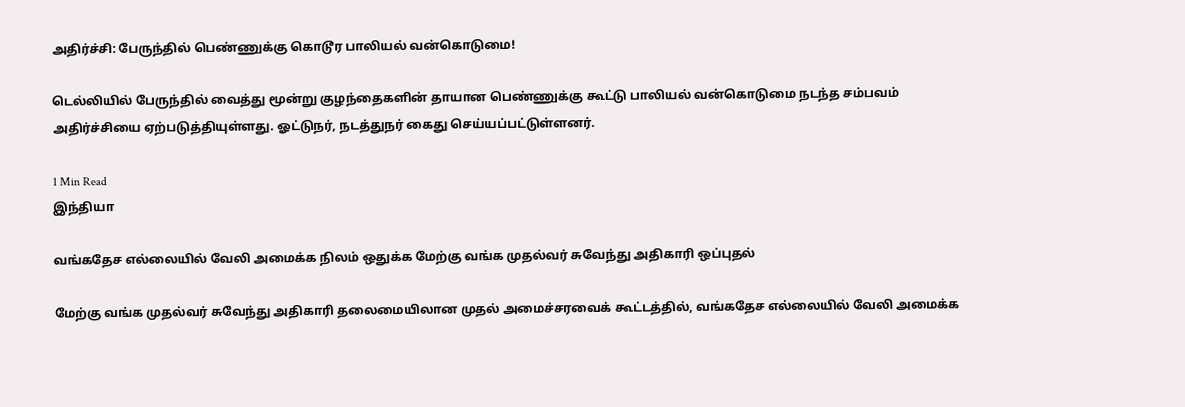அதிர்ச்சி: பேருந்தில் பெண்ணுக்கு கொடூர பாலியல் வன்கொடுமை!

டெல்லியில் பேருந்தில் வைத்து மூன்று குழந்தைகளின் தாயான பெண்ணுக்கு கூட்டு பாலியல் வன்கொடுமை நடந்த சம்பவம் அதிர்ச்சியை ஏற்படுத்தியுள்ளது. ஓட்டுநர், நடத்துநர் கைது செய்யப்பட்டுள்ளனர்.

1 Min Read
இந்தியா

வங்கதேச எல்லையில் வேலி அமைக்க நிலம் ஒதுக்க மேற்கு வங்க முதல்வர் சுவேந்து அதிகாரி ஒப்புதல்

மேற்கு வங்க முதல்வர் சுவேந்து அதிகாரி தலைமையிலான முதல் அமைச்சரவைக் கூட்டத்தில், வங்கதேச எல்லையில் வேலி அமைக்க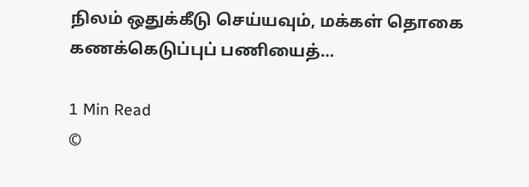நிலம் ஒதுக்கீடு செய்யவும், மக்கள் தொகை கணக்கெடுப்புப் பணியைத்…

1 Min Read
©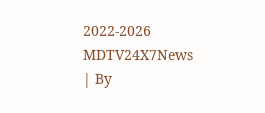2022-2026 MDTV24X7News | By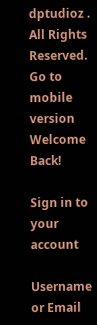dptudioz . All Rights Reserved.
Go to mobile version
Welcome Back!

Sign in to your account

Username or Email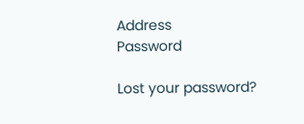Address
Password

Lost your password?